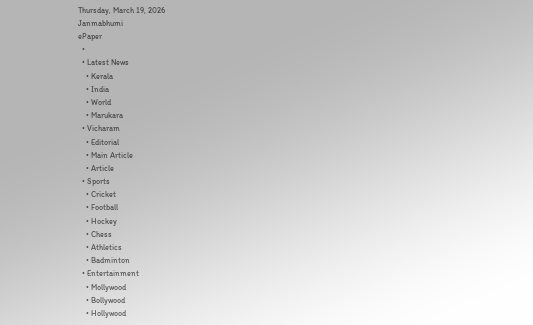Thursday, March 19, 2026
Janmabhumi
ePaper
  •
  • Latest News
    • Kerala
    • India
    • World
    • Marukara
  • Vicharam
    • Editorial
    • Main Article
    • Article
  • Sports
    • Cricket
    • Football
    • Hockey
    • Chess
    • Athletics
    • Badminton
  • Entertainment
    • Mollywood
    • Bollywood
    • Hollywood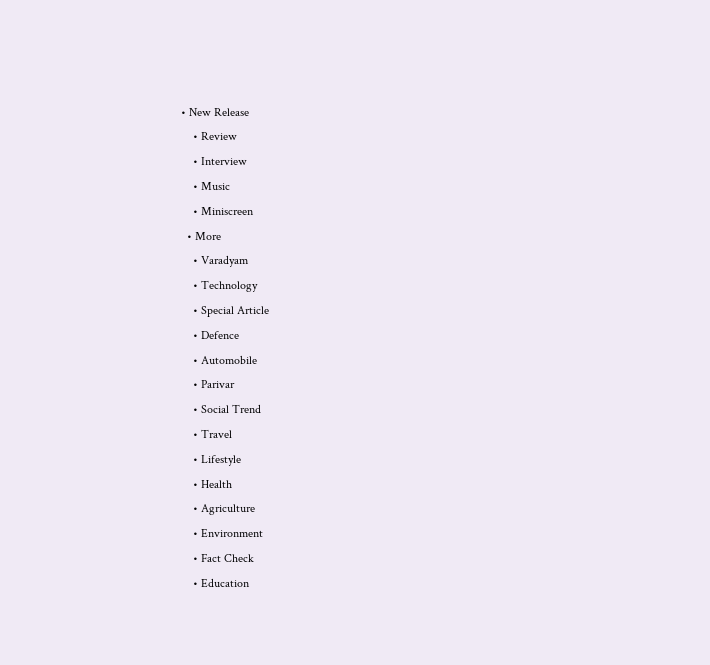• New Release
    • Review
    • Interview
    • Music
    • Miniscreen
  • More
    • Varadyam
    • Technology
    • Special Article
    • Defence
    • Automobile
    • Parivar
    • Social Trend
    • Travel
    • Lifestyle
    • Health
    • Agriculture
    • Environment
    • Fact Check
    • Education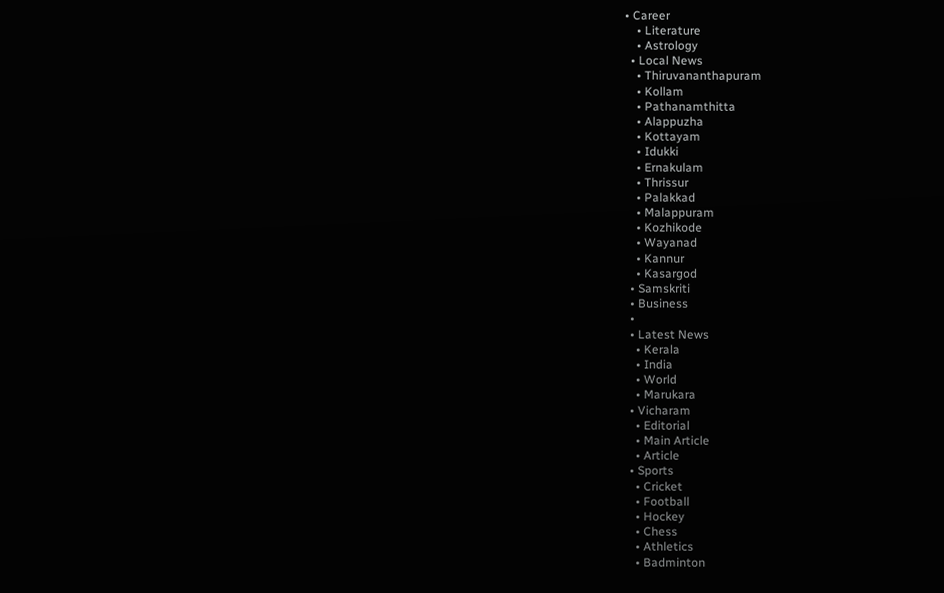• Career
    • Literature
    • Astrology
  • Local News
    • Thiruvananthapuram
    • Kollam
    • Pathanamthitta
    • Alappuzha
    • Kottayam
    • Idukki
    • Ernakulam
    • Thrissur
    • Palakkad
    • Malappuram
    • Kozhikode
    • Wayanad
    • Kannur
    • Kasargod
  • Samskriti
  • Business
  •
  • Latest News
    • Kerala
    • India
    • World
    • Marukara
  • Vicharam
    • Editorial
    • Main Article
    • Article
  • Sports
    • Cricket
    • Football
    • Hockey
    • Chess
    • Athletics
    • Badminton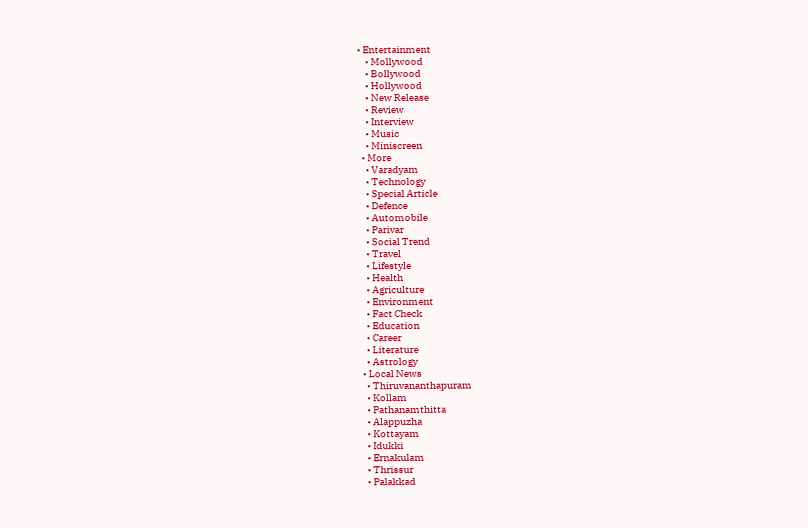• Entertainment
    • Mollywood
    • Bollywood
    • Hollywood
    • New Release
    • Review
    • Interview
    • Music
    • Miniscreen
  • More
    • Varadyam
    • Technology
    • Special Article
    • Defence
    • Automobile
    • Parivar
    • Social Trend
    • Travel
    • Lifestyle
    • Health
    • Agriculture
    • Environment
    • Fact Check
    • Education
    • Career
    • Literature
    • Astrology
  • Local News
    • Thiruvananthapuram
    • Kollam
    • Pathanamthitta
    • Alappuzha
    • Kottayam
    • Idukki
    • Ernakulam
    • Thrissur
    • Palakkad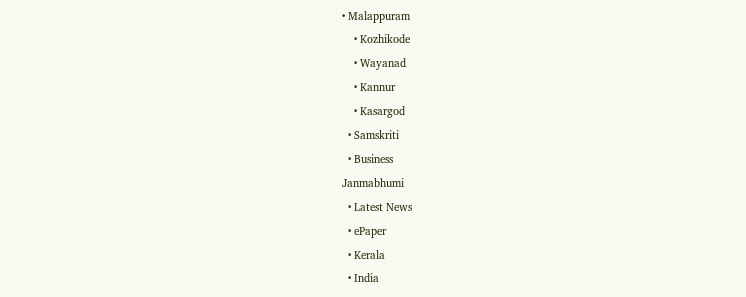• Malappuram
    • Kozhikode
    • Wayanad
    • Kannur
    • Kasargod
  • Samskriti
  • Business
Janmabhumi
  • Latest News
  • ePaper
  • Kerala
  • India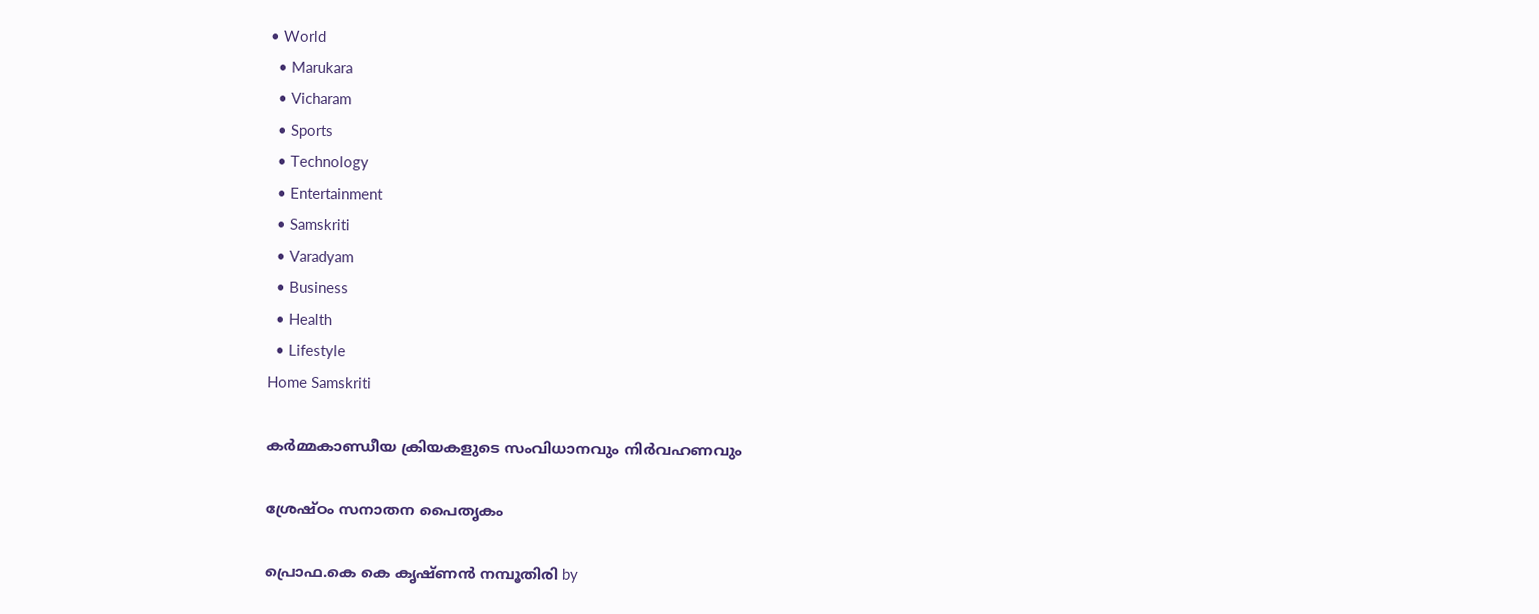• World
  • Marukara
  • Vicharam
  • Sports
  • Technology
  • Entertainment
  • Samskriti
  • Varadyam
  • Business
  • Health
  • Lifestyle
Home Samskriti

കര്‍മ്മകാണ്ഡീയ ക്രിയകളുടെ സംവിധാനവും നിര്‍വഹണവും

ശ്രേഷ്ഠം സനാതന പൈതൃകം

പ്രൊഫ.കെ കെ കൃഷ്ണന്‍ നമ്പൂതിരി by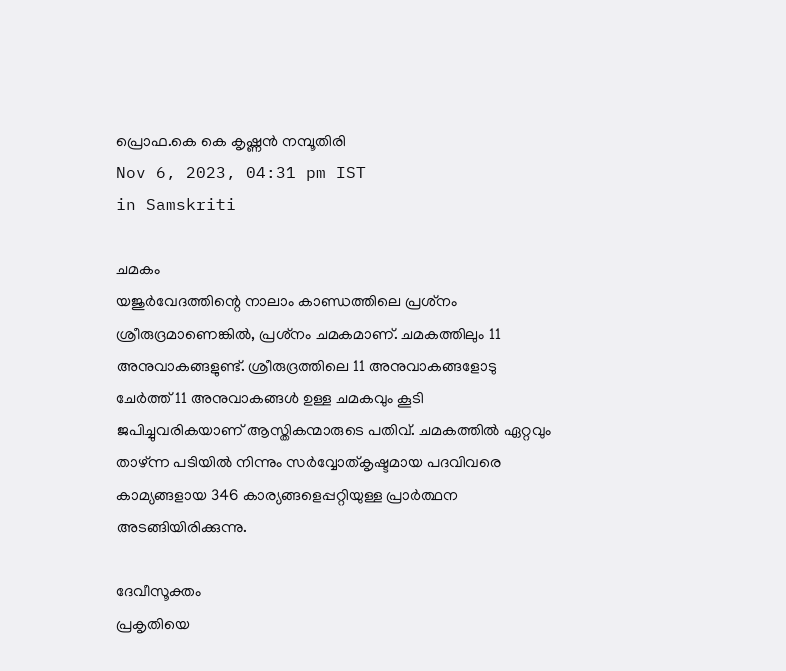പ്രൊഫ.കെ കെ കൃഷ്ണന്‍ നമ്പൂതിരി
Nov 6, 2023, 04:31 pm IST
in Samskriti

ചമകം
യജുര്‍വേദത്തിന്റെ നാലാം കാണ്ഡത്തിലെ പ്രശ്‌നം ശ്രീരുദ്രമാണെങ്കില്‍, പ്രശ്‌നം ചമകമാണ്. ചമകത്തിലും 11 അനുവാകങ്ങളുണ്ട്. ശ്രീരുദ്രത്തിലെ 11 അനുവാകങ്ങളോടു ചേര്‍ത്ത് 11 അനുവാകങ്ങള്‍ ഉള്ള ചമകവും കൂടി ജപിച്ചുവരികയാണ് ആസ്തികന്മാരുടെ പതിവ്. ചമകത്തില്‍ ഏറ്റവും താഴ്ന്ന പടിയില്‍ നിന്നും സര്‍വ്വോത്കൃഷ്ടമായ പദവിവരെ കാമ്യങ്ങളായ 346 കാര്യങ്ങളെപ്പറ്റിയുള്ള പ്രാര്‍ത്ഥന അടങ്ങിയിരിക്കുന്നു.

ദേവീസൂക്തം
പ്രകൃതിയെ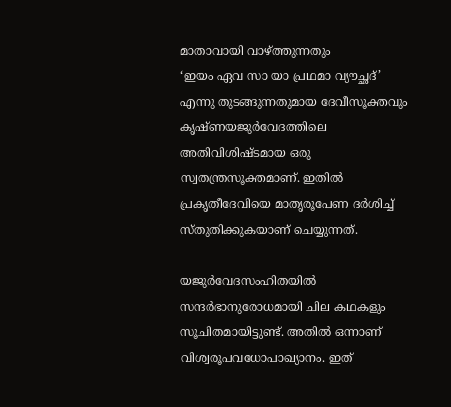മാതാവായി വാഴ്‌ത്തുന്നതും
‘ഇയം ഏവ സാ യാ പ്രഥമാ വ്യൗച്ഛദ്’
എന്നു തുടങ്ങുന്നതുമായ ദേവീസൂക്തവും കൃഷ്ണയജുര്‍വേദത്തിലെ അതിവിശിഷ്ടമായ ഒരു സ്വതന്ത്രസൂക്തമാണ്. ഇതില്‍ പ്രകൃതീദേവിയെ മാതൃരൂപേണ ദര്‍ശിച്ച് സ്തുതിക്കുകയാണ് ചെയ്യുന്നത്.

യജുര്‍വേദസംഹിതയില്‍ സന്ദര്‍ഭാനുരോധമായി ചില കഥകളും സൂചിതമായിട്ടുണ്ട്. അതില്‍ ഒന്നാണ് വിശ്വരൂപവധോപാഖ്യാനം. ഇത്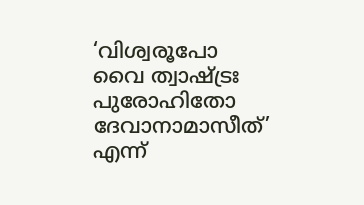‘വിശ്വരൂപോ വൈ ത്വാഷ്‌ട്രഃ പുരോഹിതോ ദേവാനാമാസീത്’ എന്ന്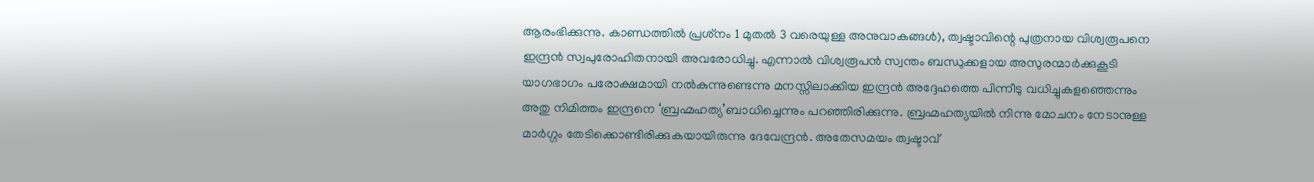ആരംഭിക്കുന്നു. കാണ്ഡത്തില്‍ പ്രശ്‌നം 1 മുതല്‍ 3 വരെയുള്ള അനുവാകങ്ങള്‍), ത്വഷ്ടാവിന്റെ പുത്രനായ വിശ്വരൂപനെ ഇന്ദ്രന്‍ സ്വപുരോഹിതനായി അവരോധിച്ചു. എന്നാല്‍ വിശ്വരൂപന്‍ സ്വന്തം ബന്ധുക്കളായ അസുരന്മാര്‍ക്കുകൂടി യാഗഭാഗം പരോക്ഷമായി നല്‍കുന്നുണ്ടെന്നു മനസ്സിലാക്കിയ ഇന്ദ്രന്‍ അദ്ദേഹത്തെ പിന്നീടു വധിച്ചുകളഞ്ഞെന്നും അതു നിമിത്തം ഇന്ദ്രനെ ‘ബ്രഹ്മഹത്യ’ബാധിച്ചെന്നും പറഞ്ഞിരിക്കുന്നു. ബ്രഹ്മഹത്യയില്‍ നിന്നു മോചനം നേടാനുള്ള മാര്‍ഗ്ഗം തേടിക്കൊണ്ടിരിക്കുകയായിരുന്നു ദേവേന്ദ്രന്‍. അതേസമയം ത്വഷ്ടാവ്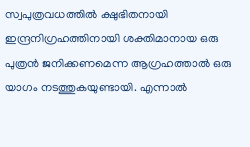സ്വപുത്രവധത്തില്‍ ക്ഷുഭിതനായി ഇന്ദ്രനിഗ്രഹത്തിനായി ശക്തിമാനായ ഒരു പുത്രന്‍ ജനിക്കണമെന്ന ആഗ്രഹത്താല്‍ ഒരു യാഗം നടത്തുകയുണ്ടായി. എന്നാല്‍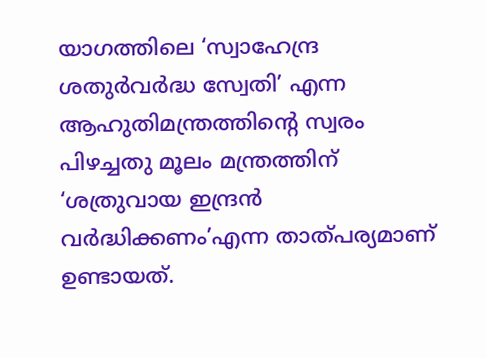യാഗത്തിലെ ‘സ്വാഹേന്ദ്ര ശതുര്‍വര്‍ദ്ധ സ്വേതി’ എന്ന ആഹുതിമന്ത്രത്തിന്റെ സ്വരം പിഴച്ചതു മൂലം മന്ത്രത്തിന് ‘ശത്രുവായ ഇന്ദ്രന്‍ വര്‍ദ്ധിക്കണം’എന്ന താത്പര്യമാണ് ഉണ്ടായത്.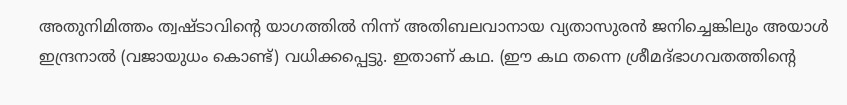അതുനിമിത്തം ത്വഷ്ടാവിന്റെ യാഗത്തില്‍ നിന്ന് അതിബലവാനായ വ്യതാസുരന്‍ ജനിച്ചെങ്കിലും അയാള്‍ ഇന്ദ്രനാല്‍ (വജായുധം കൊണ്ട്) വധിക്കപ്പെട്ടു. ഇതാണ് കഥ. (ഈ കഥ തന്നെ ശ്രീമദ്ഭാഗവതത്തിന്റെ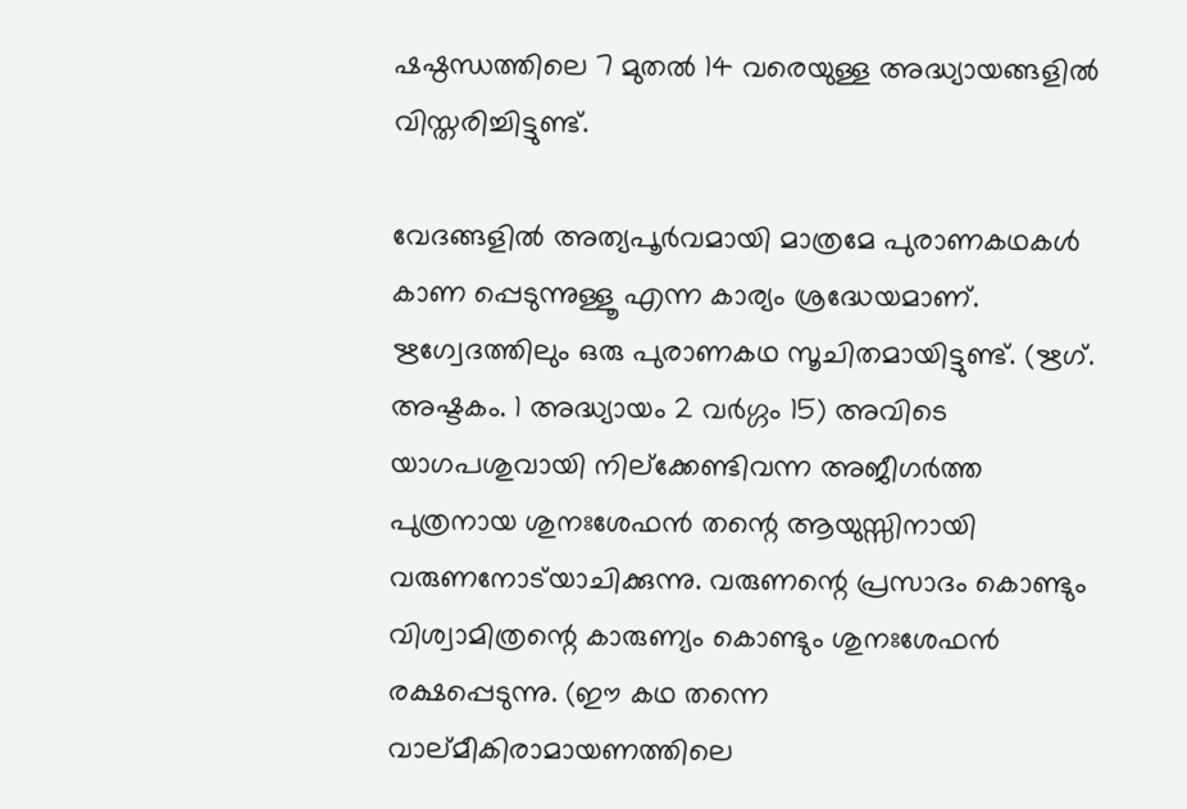ഷഷ്ഠന്ധത്തിലെ 7 മുതല്‍ 14 വരെയുള്ള അദ്ധ്യായങ്ങളില്‍ വിസ്തരിച്ചിട്ടുണ്ട്.

വേദങ്ങളില്‍ അത്യപൂര്‍വമായി മാത്രമേ പുരാണകഥകള്‍ കാണ പ്പെടുന്നുള്ളൂ എന്ന കാര്യം ശ്രദ്ധേയമാണ്. ഋഗ്വേദത്തിലും ഒരു പുരാണകഥ സൂചിതമായിട്ടുണ്ട്. (ഋഗ്. അഷ്ടകം. 1 അദ്ധ്യായം 2 വര്‍ഗ്ഗം 15) അവിടെ യാഗപശുവായി നില്‌ക്കേണ്ടിവന്ന അജീഗര്‍ത്ത പുത്രനായ ശുനഃശേഫന്‍ തന്റെ ആയുസ്സിനായി വരുണനോട്‌യാചിക്കുന്നു. വരുണന്റെ പ്രസാദം കൊണ്ടും വിശ്വാമിത്രന്റെ കാരുണ്യം കൊണ്ടും ശുനഃശേഫന്‍ രക്ഷപ്പെടുന്നു. (ഈ കഥ തന്നെ വാല്മീകിരാമായണത്തിലെ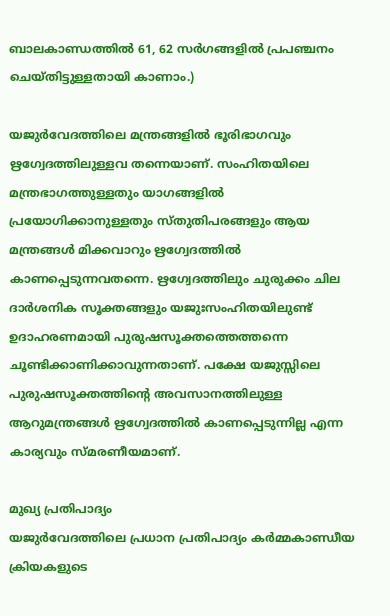ബാലകാണ്ഡത്തില്‍ 61, 62 സര്‍ഗങ്ങളില്‍ പ്രപഞ്ചനം ചെയ്തിട്ടുള്ളതായി കാണാം.)

യജുര്‍വേദത്തിലെ മന്ത്രങ്ങളില്‍ ഭൂരിഭാഗവും ഋഗ്വേദത്തിലുള്ളവ തന്നെയാണ്. സംഹിതയിലെ മന്ത്രഭാഗത്തുള്ളതും യാഗങ്ങളില്‍ പ്രയോഗിക്കാനുള്ളതും സ്തുതിപരങ്ങളും ആയ മന്ത്രങ്ങള്‍ മിക്കവാറും ഋഗ്വേദത്തില്‍ കാണപ്പെടുന്നവതന്നെ. ഋഗ്വേദത്തിലും ചുരുക്കം ചില ദാര്‍ശനിക സൂക്തങ്ങളും യജുഃസംഹിതയിലുണ്ട് ഉദാഹരണമായി പുരുഷസൂക്തത്തെത്തന്നെ ചൂണ്ടിക്കാണിക്കാവുന്നതാണ്. പക്ഷേ യജുസ്സിലെ പുരുഷസൂക്തത്തിന്റെ അവസാനത്തിലുള്ള ആറുമന്ത്രങ്ങള്‍ ഋഗ്വേദത്തില്‍ കാണപ്പെടുന്നില്ല എന്ന കാര്യവും സ്മരണീയമാണ്.

മുഖ്യ പ്രതിപാദ്യം
യജുര്‍വേദത്തിലെ പ്രധാന പ്രതിപാദ്യം കര്‍മ്മകാണ്ഡീയ ക്രിയകളുടെ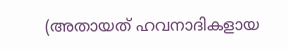(അതായത് ഹവനാദികളായ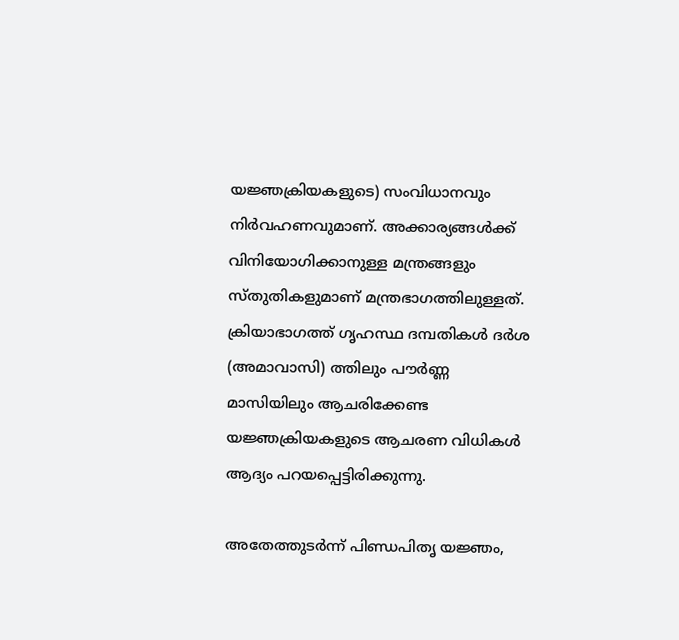യജ്ഞക്രിയകളുടെ) സംവിധാനവും നിര്‍വഹണവുമാണ്. അക്കാര്യങ്ങള്‍ക്ക് വിനിയോഗിക്കാനുള്ള മന്ത്രങ്ങളും സ്തുതികളുമാണ് മന്ത്രഭാഗത്തിലുള്ളത്. ക്രിയാഭാഗത്ത് ഗൃഹസ്ഥ ദമ്പതികള്‍ ദര്‍ശ (അമാവാസി) ത്തിലും പൗര്‍ണ്ണ മാസിയിലും ആചരിക്കേണ്ട യജ്ഞക്രിയകളുടെ ആചരണ വിധികള്‍ ആദ്യം പറയപ്പെട്ടിരിക്കുന്നു.

അതേത്തുടര്‍ന്ന് പിണ്ഡപിതൃ യജ്ഞം,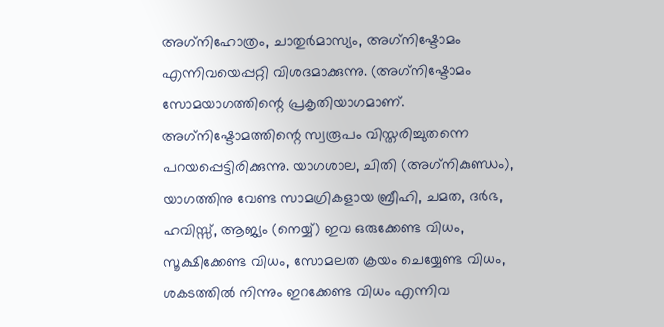അഗ്‌നിഹോത്രം, ചാതുര്‍മാസ്യം, അഗ്‌നിഷ്ടോമം എന്നിവയെപ്പറ്റി വിശദമാക്കുന്നു. (അഗ്‌നിഷ്ടോമം സോമയാഗത്തിന്റെ പ്രകൃതിയാഗമാണ്.
അഗ്‌നിഷ്ടോമത്തിന്റെ സ്വരൂപം വിസ്തരിച്ചുതന്നെ പറയപ്പെട്ടിരിക്കുന്നു. യാഗശാല, ചിതി (അഗ്‌നികുണ്ഡം), യാഗത്തിനു വേണ്ട സാമഗ്രികളായ ബ്രീഹി, ചമത, ദര്‍ഭ, ഹവിസ്സ്, ആജ്യം (നെയ്യ്) ഇവ ഒരുക്കേണ്ട വിധം, സൂക്ഷിക്കേണ്ട വിധം, സോമലത ക്രയം ചെയ്യേണ്ട വിധം, ശകടത്തില്‍ നിന്നും ഇറക്കേണ്ട വിധം എന്നിവ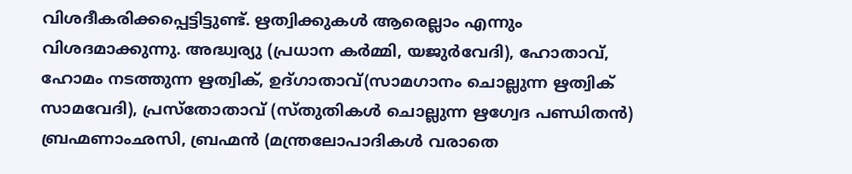വിശദീകരിക്കപ്പെട്ടിട്ടുണ്ട്. ഋത്വിക്കുകള്‍ ആരെല്ലാം എന്നും വിശദമാക്കുന്നു. അദ്ധ്വര്യു (പ്രധാന കര്‍മ്മി, യജുര്‍വേദി), ഹോതാവ്, ഹോമം നടത്തുന്ന ഋത്വിക്, ഉദ്ഗാതാവ്(സാമഗാനം ചൊല്ലുന്ന ഋത്വിക് സാമവേദി), പ്രസ്‌തോതാവ് (സ്തുതികള്‍ ചൊല്ലുന്ന ഋഗ്വേദ പണ്ഡിതന്‍) ബ്രഹ്മണാംഛസി, ബ്രഹ്മന്‍ (മന്ത്രലോപാദികള്‍ വരാതെ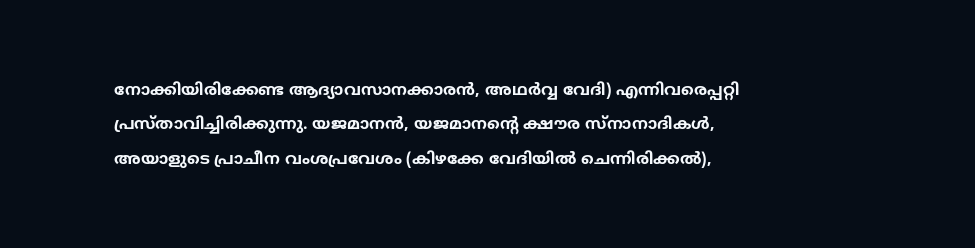നോക്കിയിരിക്കേണ്ട ആദ്യാവസാനക്കാരന്‍, അഥര്‍വ്വ വേദി) എന്നിവരെപ്പറ്റി പ്രസ്താവിച്ചിരിക്കുന്നു. യജമാനന്‍, യജമാനന്റെ ക്ഷൗര സ്‌നാനാദികള്‍, അയാളുടെ പ്രാചീന വംശപ്രവേശം (കിഴക്കേ വേദിയില്‍ ചെന്നിരിക്കല്‍),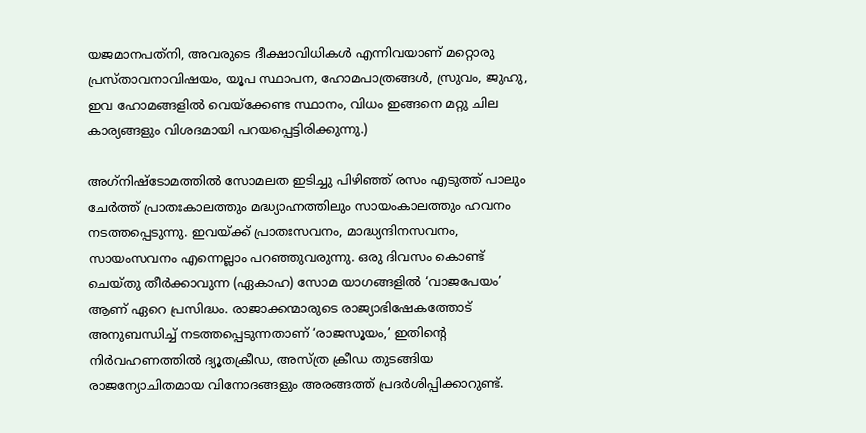യജമാനപത്‌നി, അവരുടെ ദീക്ഷാവിധികള്‍ എന്നിവയാണ് മറ്റൊരു പ്രസ്താവനാവിഷയം, യൂപ സ്ഥാപന, ഹോമപാത്രങ്ങള്‍, സ്രുവം, ജുഹു, ഇവ ഹോമങ്ങളില്‍ വെയ്‌ക്കേണ്ട സ്ഥാനം, വിധം ഇങ്ങനെ മറ്റു ചില കാര്യങ്ങളും വിശദമായി പറയപ്പെട്ടിരിക്കുന്നു.)

അഗ്‌നിഷ്ടോമത്തില്‍ സോമലത ഇടിച്ചു പിഴിഞ്ഞ് രസം എടുത്ത് പാലും ചേര്‍ത്ത് പ്രാതഃകാലത്തും മദ്ധ്യാഹ്നത്തിലും സായംകാലത്തും ഹവനം നടത്തപ്പെടുന്നു. ഇവയ്‌ക്ക് പ്രാതഃസവനം, മാദ്ധ്യന്ദിനസവനം, സായംസവനം എന്നെല്ലാം പറഞ്ഞുവരുന്നു. ഒരു ദിവസം കൊണ്ട് ചെയ്തു തീര്‍ക്കാവുന്ന (ഏകാഹ) സോമ യാഗങ്ങളില്‍ ‘വാജപേയം’ ആണ് ഏറെ പ്രസിദ്ധം. രാജാക്കന്മാരുടെ രാജ്യാഭിഷേകത്തോട് അനുബന്ധിച്ച് നടത്തപ്പെടുന്നതാണ് ‘രാജസൂയം,’ ഇതിന്റെ നിര്‍വഹണത്തില്‍ ദ്യൂതക്രീഡ, അസ്ത്ര ക്രീഡ തുടങ്ങിയ രാജന്യോചിതമായ വിനോദങ്ങളും അരങ്ങത്ത് പ്രദര്‍ശിപ്പിക്കാറുണ്ട്.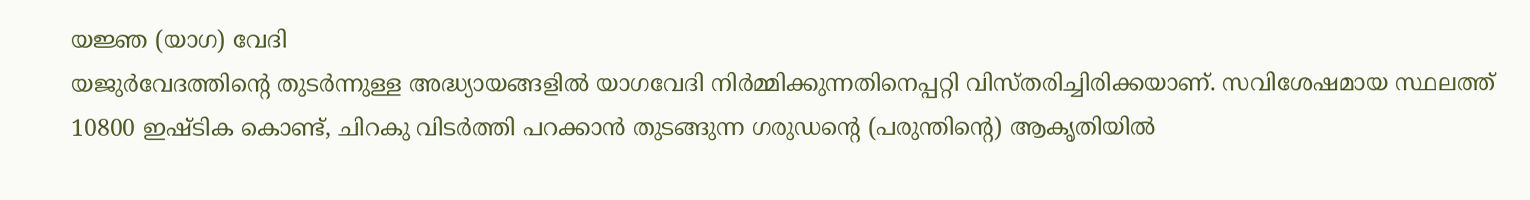യജ്ഞ (യാഗ) വേദി
യജുര്‍വേദത്തിന്റെ തുടര്‍ന്നുള്ള അദ്ധ്യായങ്ങളില്‍ യാഗവേദി നിര്‍മ്മിക്കുന്നതിനെപ്പറ്റി വിസ്തരിച്ചിരിക്കയാണ്. സവിശേഷമായ സ്ഥലത്ത് 10800 ഇഷ്ടിക കൊണ്ട്, ചിറകു വിടര്‍ത്തി പറക്കാന്‍ തുടങ്ങുന്ന ഗരുഡന്റെ (പരുന്തിന്റെ) ആകൃതിയില്‍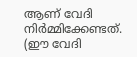ആണ് വേദി നിര്‍മ്മിക്കേണ്ടത്. (ഈ വേദി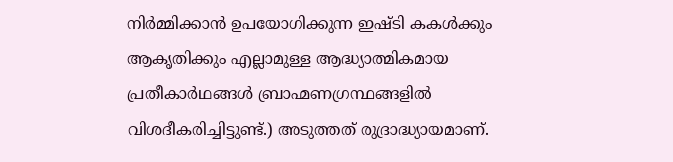നിര്‍മ്മിക്കാന്‍ ഉപയോഗിക്കുന്ന ഇഷ്ടി കകള്‍ക്കും ആകൃതിക്കും എല്ലാമുള്ള ആദ്ധ്യാത്മികമായ പ്രതീകാര്‍ഥങ്ങള്‍ ബ്രാഹ്മണഗ്രന്ഥങ്ങളില്‍ വിശദീകരിച്ചിട്ടുണ്ട്.) അടുത്തത് രുദ്രാദ്ധ്യായമാണ്.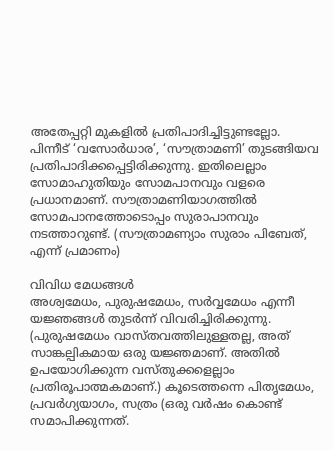അതേപ്പറ്റി മുകളില്‍ പ്രതിപാദിച്ചിട്ടുണ്ടല്ലോ. പിന്നീട് ‘വസോര്‍ധാര’, ‘സൗത്രാമണി’ തുടങ്ങിയവ പ്രതിപാദിക്കപ്പെട്ടിരിക്കുന്നു. ഇതിലെല്ലാം സോമാഹുതിയും സോമപാനവും വളരെ പ്രധാനമാണ്. സൗത്രാമണിയാഗത്തില്‍ സോമപാനത്തോടൊപ്പം സുരാപാനവും നടത്താറുണ്ട്. (സൗത്രാമണ്യാം സുരാം പിബേത്, എന്ന് പ്രമാണം)

വിവിധ മേധങ്ങള്‍
അശ്വമേധം, പുരുഷമേധം, സര്‍വ്വമേധം എന്നീ യജ്ഞങ്ങള്‍ തുടര്‍ന്ന് വിവരിച്ചിരിക്കുന്നു. (പുരുഷമേധം വാസ്തവത്തിലുള്ളതല്ല, അത് സാങ്കല്പികമായ ഒരു യജ്ഞമാണ്. അതില്‍ ഉപയോഗിക്കുന്ന വസ്തുക്കളെല്ലാം പ്രതിരൂപാത്മകമാണ്.) കൂടെത്തന്നെ പിതൃമേധം, പ്രവര്‍ഗ്യയാഗം, സത്രം (ഒരു വര്‍ഷം കൊണ്ട് സമാപിക്കുന്നത്.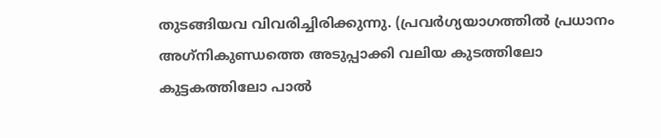തുടങ്ങിയവ വിവരിച്ചിരിക്കുന്നു. (പ്രവര്‍ഗ്യയാഗത്തില്‍ പ്രധാനം അഗ്‌നികുണ്ഡത്തെ അടുപ്പാക്കി വലിയ കുടത്തിലോ കുട്ടകത്തിലോ പാല്‍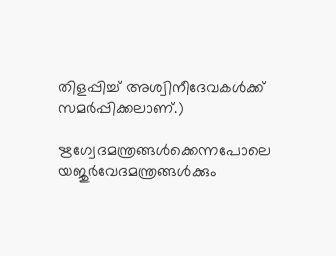തിളപ്പിച്ച് അശ്വിനീദേവകള്‍ക്ക് സമര്‍പ്പിക്കലാണ്.)

ഋഗ്വേദമന്ത്രങ്ങള്‍ക്കെന്നപോലെ യജുര്‍വേദമന്ത്രങ്ങള്‍ക്കും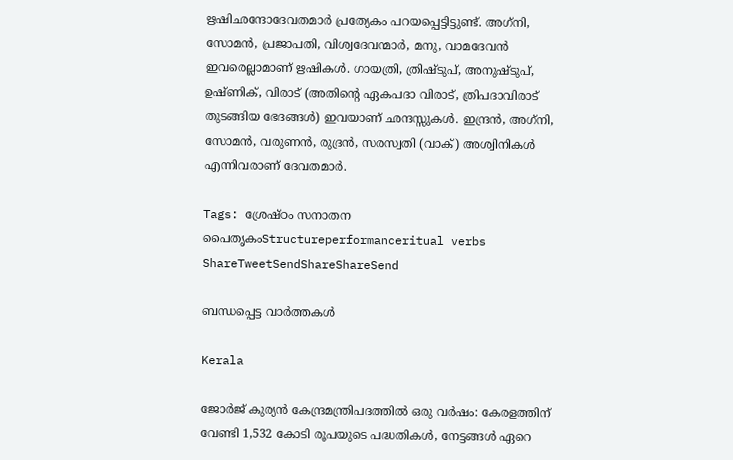ഋഷിഛന്ദോദേവതമാര്‍ പ്രത്യേകം പറയപ്പെട്ടിട്ടുണ്ട്. അഗ്‌നി, സോമന്‍, പ്രജാപതി, വിശ്വദേവന്മാര്‍, മനു, വാമദേവന്‍ ഇവരെല്ലാമാണ് ഋഷികള്‍. ഗായത്രി, ത്രിഷ്ടുപ്, അനുഷ്ടുപ്, ഉഷ്ണിക്, വിരാട് (അതിന്റെ ഏകപദാ വിരാട്, ത്രിപദാവിരാട് തുടങ്ങിയ ഭേദങ്ങള്‍) ഇവയാണ് ഛന്ദസ്സുകള്‍. ഇന്ദ്രന്‍, അഗ്‌നി, സോമന്‍, വരുണന്‍, രുദ്രന്‍, സരസ്വതി (വാക്) അശ്വിനികള്‍ എന്നിവരാണ് ദേവതമാര്‍.

Tags: ശ്രേഷ്ഠം സനാതന പൈതൃകംStructureperformanceritual verbs
ShareTweetSendShareShareSend

ബന്ധപ്പെട്ട വാര്‍ത്തകള്‍

Kerala

ജോർജ് കുര്യൻ കേന്ദ്രമന്ത്രിപദത്തിൽ ഒരു വർഷം: കേരളത്തിന് വേണ്ടി 1,532 കോടി രൂപയുടെ പദ്ധതികൾ, നേട്ടങ്ങൾ ഏറെ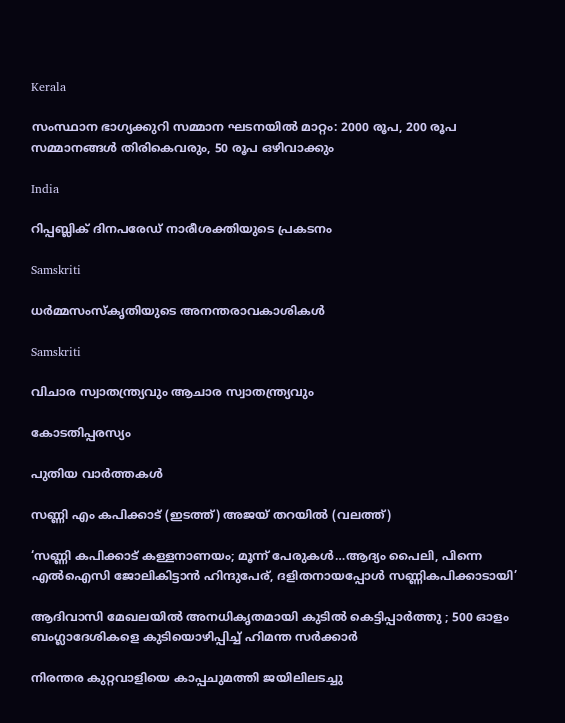Kerala

സംസ്ഥാന ഭാഗ്യക്കുറി സമ്മാന ഘടനയില്‍ മാറ്റം: 2000 രൂപ, 200 രൂപ സമ്മാനങ്ങള്‍ തിരികെവരും, 50 രൂപ ഒഴിവാക്കും

India

റിപ്പബ്ലിക് ദിനപരേഡ് നാരീശക്തിയുടെ പ്രകടനം

Samskriti

ധര്‍മ്മസംസ്‌കൃതിയുടെ അനന്തരാവകാശികള്‍

Samskriti

വിചാര സ്വാതന്ത്ര്യവും ആചാര സ്വാതന്ത്ര്യവും

കോടതിപ്പരസ്യം

പുതിയ വാര്‍ത്തകള്‍

സണ്ണി എം കപിക്കാട് (ഇടത്ത്) അജയ് തറയില്‍ (വലത്ത്)

‘സണ്ണി കപിക്കാട് കള്ളനാണയം; മൂന്ന് പേരുകള്‍…ആദ്യം പൈലി, പിന്നെ എല്‍ഐസി ജോലികിട്ടാന്‍ ഹിന്ദുപേര്, ദളിതനായപ്പോള്‍ സണ്ണികപിക്കാടായി’

ആദിവാസി മേഖലയിൽ അനധികൃതമായി കുടിൽ കെട്ടിപ്പാർത്തു ; 500 ഓളം ബംഗ്ലാദേശികളെ കുടിയൊഴിപ്പിച്ച് ഹിമന്ത സർക്കാർ

നിരന്തര കുറ്റവാളിയെ കാപ്പചുമത്തി ജയിലിലടച്ചു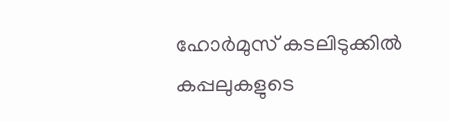ഹോർമുസ് കടലിടുക്കിൽ കപ്പലുകളുടെ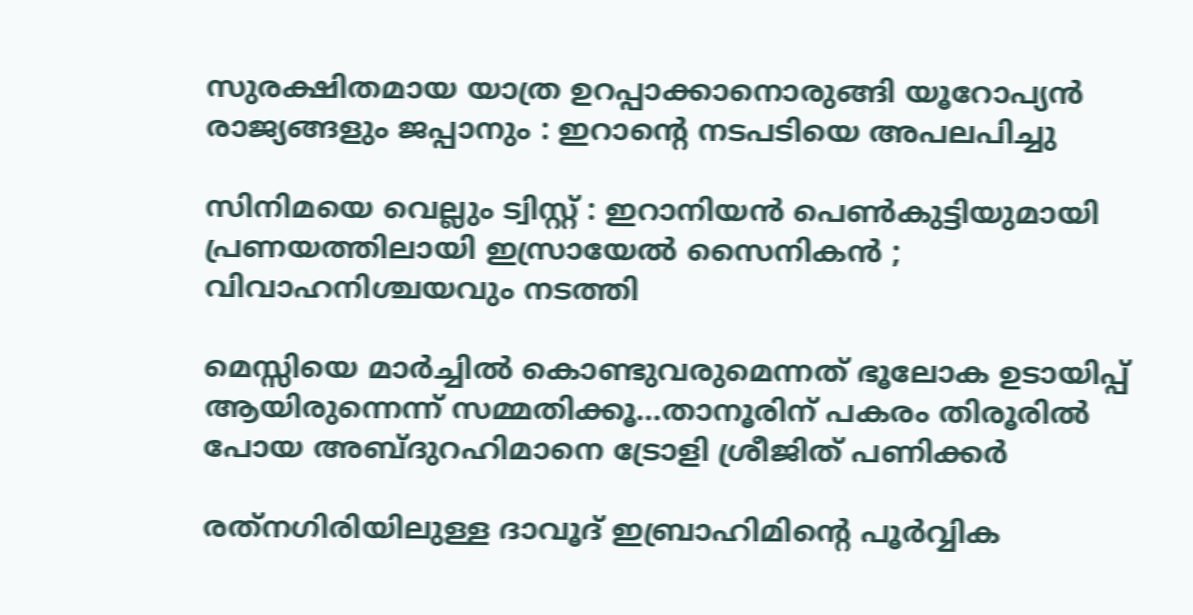സുരക്ഷിതമായ യാത്ര ഉറപ്പാക്കാനൊരുങ്ങി യൂറോപ്യൻ രാജ്യങ്ങളും ജപ്പാനും : ഇറാന്റെ നടപടിയെ അപലപിച്ചു

സിനിമയെ വെല്ലും ട്വിസ്റ്റ് : ഇറാനിയൻ പെൺകുട്ടിയുമായി പ്രണയത്തിലായി ഇസ്രായേൽ സൈനികൻ ; വിവാഹനിശ്ചയവും നടത്തി

മെസ്സിയെ മാര്‍ച്ചില്‍ കൊണ്ടുവരുമെന്നത് ഭൂലോക ഉടായിപ്പ് ആയിരുന്നെന്ന് സമ്മതിക്കൂ…താനൂരിന് പകരം തിരൂരില്‍ പോയ അബ്ദുറഹിമാനെ ട്രോളി ശ്രീജിത് പണിക്കര്‍

രത്‌നഗിരിയിലുള്ള ദാവൂദ് ഇബ്രാഹിമിന്റെ പൂർവ്വിക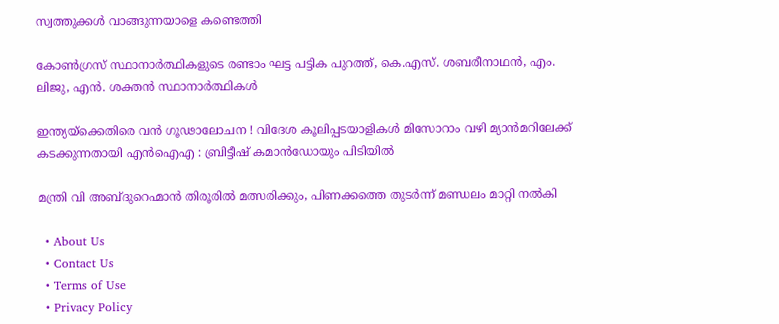സ്വത്തുക്കൾ വാങ്ങുന്നയാളെ കണ്ടെത്തി

കോണ്‍ഗ്രസ് സ്ഥാനാര്‍ത്ഥികളുടെ രണ്ടാം ഘട്ട പട്ടിക പുറത്ത്, കെ.എസ്. ശബരീനാഥന്‍, എം. ലിജു, എന്‍. ശക്തന്‍ സ്ഥാനാര്‍ത്ഥികള്‍

ഇന്ത്യയ്‌ക്കെതിരെ വൻ ഗൂഢാലോചന ! വിദേശ കൂലിപ്പടയാളികൾ മിസോറാം വഴി മ്യാൻമറിലേക്ക് കടക്കുന്നതായി എൻഐഎ : ബ്രിട്ടീഷ് കമാൻഡോയും പിടിയിൽ

മന്ത്രി വി അബ്ദുറെഹ്മാന്‍ തിരൂരില്‍ മത്സരിക്കും, പിണക്കത്തെ തുടര്‍ന്ന് മണ്ഡലം മാറ്റി നല്‍കി

  • About Us
  • Contact Us
  • Terms of Use
  • Privacy Policy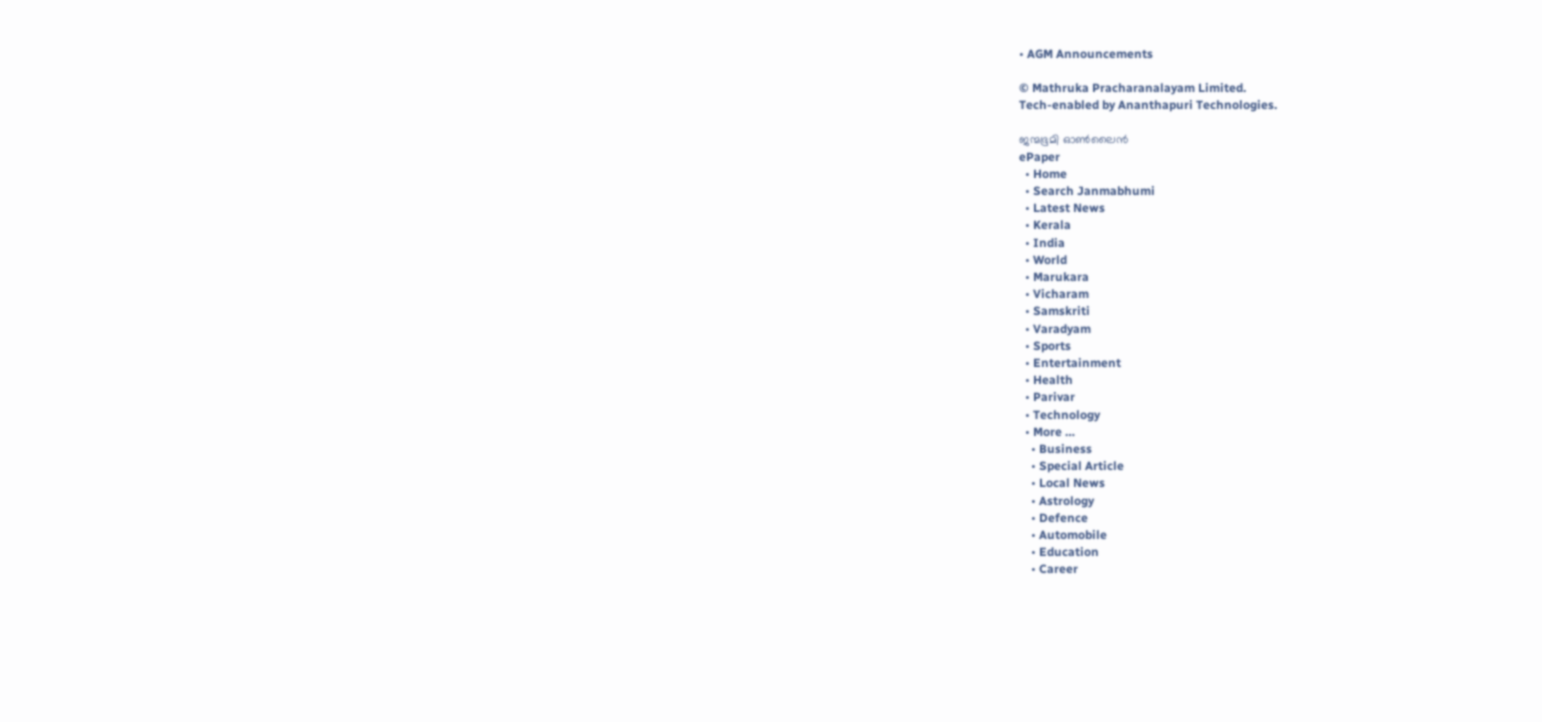• AGM Announcements

© Mathruka Pracharanalayam Limited.
Tech-enabled by Ananthapuri Technologies.

ജന്മഭൂമി ഓണ്‍ലൈന്‍
ePaper
  • Home
  • Search Janmabhumi
  • Latest News
  • Kerala
  • India
  • World
  • Marukara
  • Vicharam
  • Samskriti
  • Varadyam
  • Sports
  • Entertainment
  • Health
  • Parivar
  • Technology
  • More …
    • Business
    • Special Article
    • Local News
    • Astrology
    • Defence
    • Automobile
    • Education
    • Career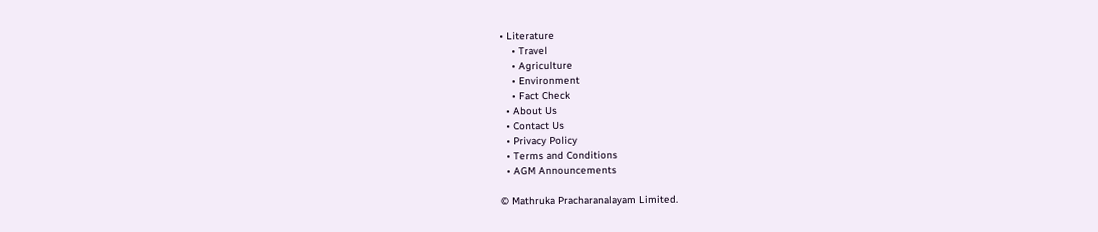• Literature
    • Travel
    • Agriculture
    • Environment
    • Fact Check
  • About Us
  • Contact Us
  • Privacy Policy
  • Terms and Conditions
  • AGM Announcements

© Mathruka Pracharanalayam Limited.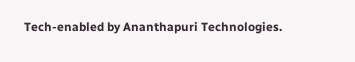Tech-enabled by Ananthapuri Technologies.